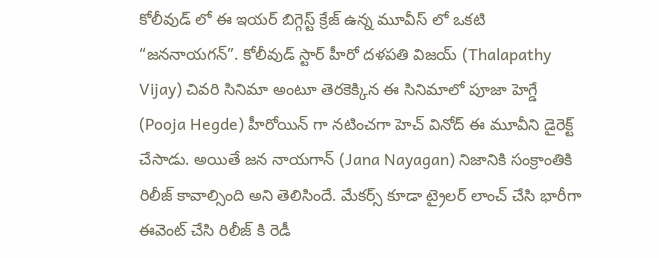కోలీవుడ్ లో ఈ ఇయర్ బిగ్గెస్ట్ క్రేజ్ ఉన్న మూవీస్ లో ఒకటి “జననాయగన్”. కోలీవుడ్ స్టార్ హీరో దళపతి విజయ్ (Thalapathy Vijay) చివరి సినిమా అంటూ తెరకెక్కిన ఈ సినిమాలో పూజా హెగ్డే (Pooja Hegde) హీరోయిన్ గా నటించగా హెచ్ వినోద్ ఈ మూవీని డైరెక్ట్ చేసాడు. అయితే జన నాయగాన్ (Jana Nayagan) నిజానికి సంక్రాంతికి రిలీజ్ కావాల్సింది అని తెలిసిందే. మేకర్స్ కూడా ట్రైలర్ లాంచ్ చేసి భారీగా ఈవెంట్ చేసి రిలీజ్ కి రెడీ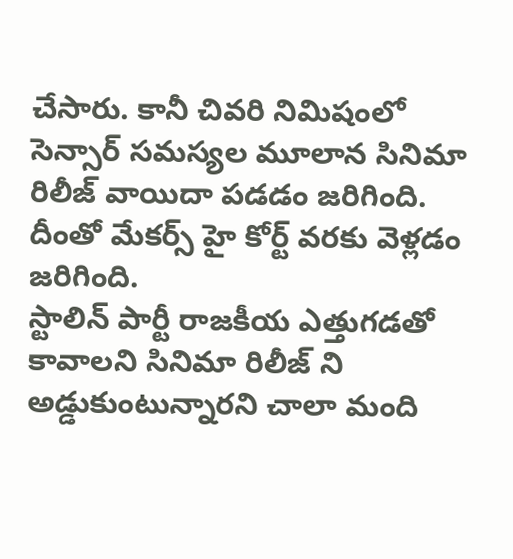చేసారు. కానీ చివరి నిమిషంలో సెన్సార్ సమస్యల మూలాన సినిమా రిలీజ్ వాయిదా పడడం జరిగింది. దీంతో మేకర్స్ హై కోర్ట్ వరకు వెళ్లడం జరిగింది.
స్టాలిన్ పార్టీ రాజకీయ ఎత్తుగడతో కావాలని సినిమా రిలీజ్ ని అడ్డుకుంటున్నారని చాలా మంది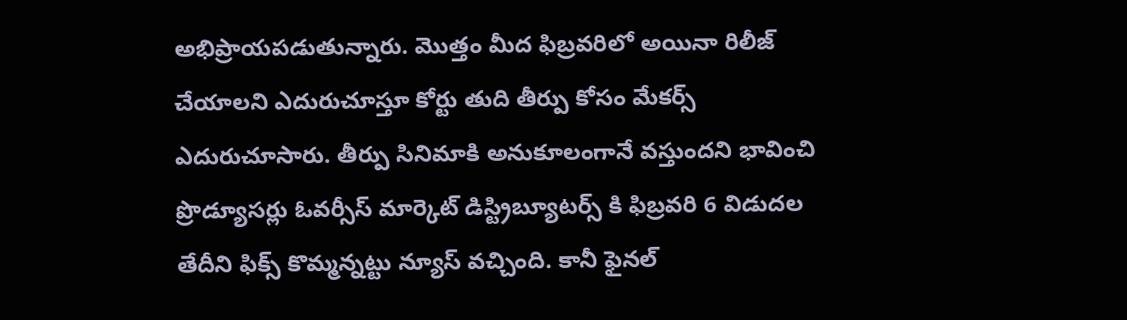అభిప్రాయపడుతున్నారు. మొత్తం మీద ఫిబ్రవరిలో అయినా రిలీజ్ చేయాలని ఎదురుచూస్తూ కోర్టు తుది తీర్పు కోసం మేకర్స్ ఎదురుచూసారు. తీర్పు సినిమాకి అనుకూలంగానే వస్తుందని భావించి ప్రొడ్యూసర్లు ఓవర్సీస్ మార్కెట్ డిస్ట్రిబ్యూటర్స్ కి ఫిబ్రవరి 6 విడుదల తేదీని ఫిక్స్ కొమ్మన్నట్టు న్యూస్ వచ్చింది. కానీ ఫైనల్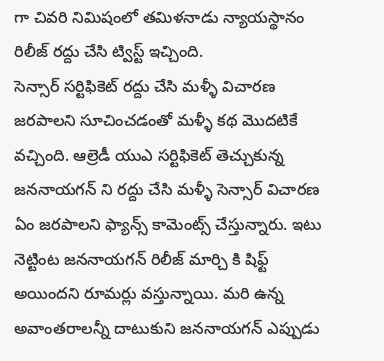గా చివరి నిమిషంలో తమిళనాడు న్యాయస్థానం రిలీజ్ రద్దు చేసి ట్విస్ట్ ఇచ్చింది.
సెన్సార్ సర్టిఫికెట్ రద్దు చేసి మళ్ళీ విచారణ జరపాలని సూచించడంతో మళ్ళీ కథ మొదటికే వచ్చింది. ఆల్రెడీ యుఎ సర్టిఫికెట్ తెచ్చుకున్న జననాయగన్ ని రద్దు చేసి మళ్ళీ సెన్సార్ విచారణ ఏం జరపాలని ఫ్యాన్స్ కామెంట్స్ చేస్తున్నారు. ఇటు నెట్టింట జననాయగన్ రిలీజ్ మార్చి కి షిఫ్ట్ అయిందని రూమర్లు వస్తున్నాయి. మరి ఉన్న అవాంతరాలన్నీ దాటుకుని జననాయగన్ ఎప్పుడు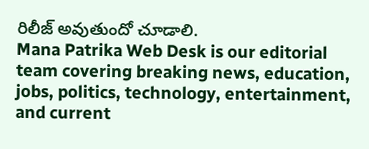రిలీజ్ అవుతుందో చూడాలి.
Mana Patrika Web Desk is our editorial team covering breaking news, education, jobs, politics, technology, entertainment, and current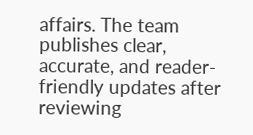affairs. The team publishes clear, accurate, and reader-friendly updates after reviewing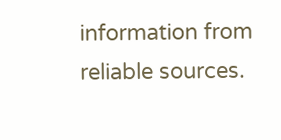information from reliable sources.